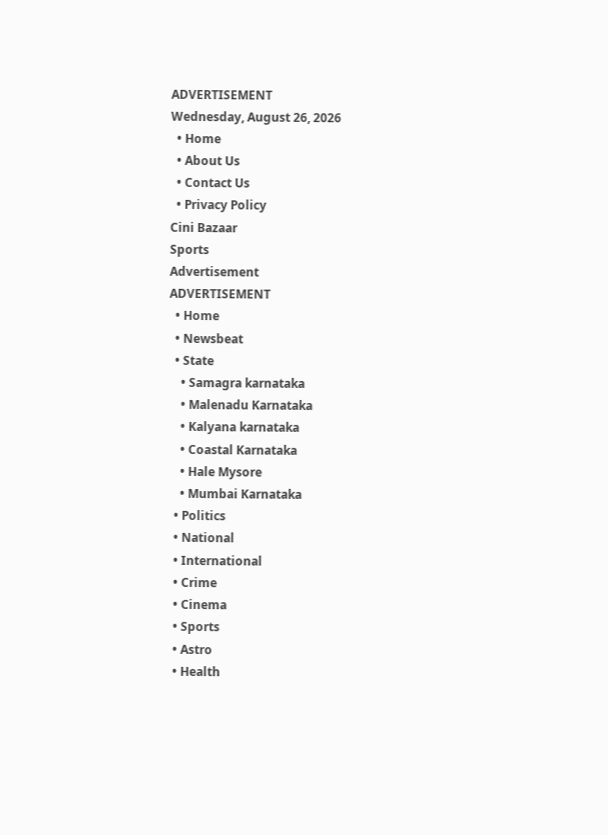ADVERTISEMENT
Wednesday, August 26, 2026
  • Home
  • About Us
  • Contact Us
  • Privacy Policy
Cini Bazaar
Sports
Advertisement
ADVERTISEMENT
  • Home
  • Newsbeat
  • State
    • Samagra karnataka
    • Malenadu Karnataka
    • Kalyana karnataka
    • Coastal Karnataka
    • Hale Mysore
    • Mumbai Karnataka
  • Politics
  • National
  • International
  • Crime
  • Cinema
  • Sports
  • Astro
  • Health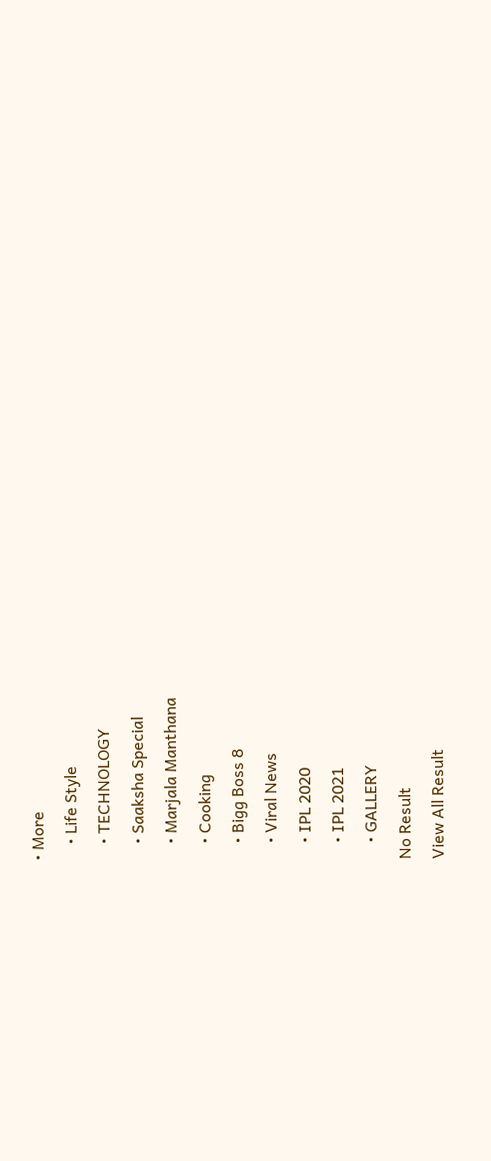• More
    • Life Style
    • TECHNOLOGY
    • Saaksha Special
    • Marjala Manthana
    • Cooking
    • Bigg Boss 8
    • Viral News
    • IPL 2020
    • IPL 2021
    • GALLERY
No Result
View All Result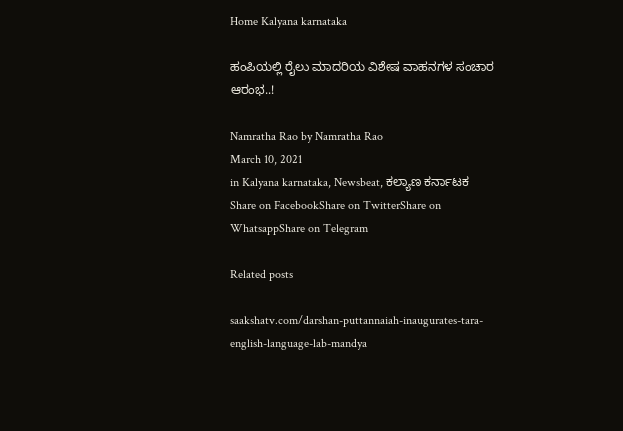Home Kalyana karnataka

ಹಂಪಿಯಲ್ಲಿ ರೈಲು ಮಾದರಿಯ ವಿಶೇಷ ವಾಹನಗಳ ಸಂಚಾರ ಆರಂಭ..!

Namratha Rao by Namratha Rao
March 10, 2021
in Kalyana karnataka, Newsbeat, ಕಲ್ಯಾಣ ಕರ್ನಾಟಕ
Share on FacebookShare on TwitterShare on WhatsappShare on Telegram

Related posts

saakshatv.com/darshan-puttannaiah-inaugurates-tara-english-language-lab-mandya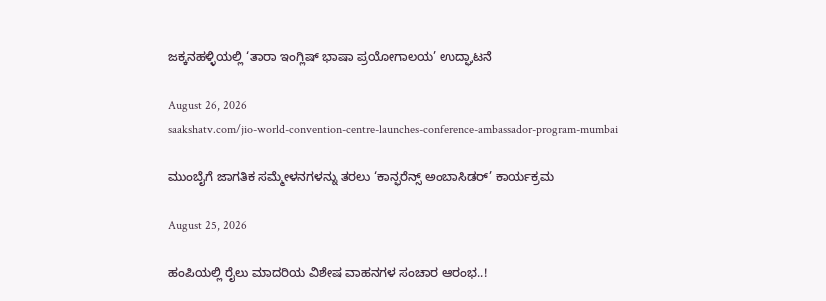ಜಕ್ಕನಹಳ್ಳಿಯಲ್ಲಿ ‘ತಾರಾ ಇಂಗ್ಲಿಷ್ ಭಾಷಾ ಪ್ರಯೋಗಾಲಯ’ ಉದ್ಘಾಟನೆ

August 26, 2026
saakshatv.com/jio-world-convention-centre-launches-conference-ambassador-program-mumbai

ಮುಂಬೈಗೆ ಜಾಗತಿಕ ಸಮ್ಮೇಳನಗಳನ್ನು ತರಲು ‘ಕಾನ್ಫರೆನ್ಸ್ ಅಂಬಾಸಿಡರ್’ ಕಾರ್ಯಕ್ರಮ

August 25, 2026

ಹಂಪಿಯಲ್ಲಿ ರೈಲು ಮಾದರಿಯ ವಿಶೇಷ ವಾಹನಗಳ ಸಂಚಾರ ಆರಂಭ..!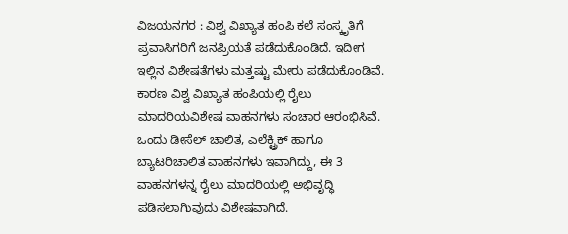ವಿಜಯನಗರ : ವಿಶ್ವ ವಿಖ್ಯಾತ ಹಂಪಿ ಕಲೆ ಸಂಸ್ಕೃತಿಗೆ ಪ್ರವಾಸಿಗರಿಗೆ ಜನಪ್ರಿಯತೆ ಪಡೆದುಕೊಂಡಿದೆ. ಇದೀಗ  ಇಲ್ಲಿನ ವಿಶೇಷತೆಗಳು ಮತ್ತಷ್ಟು ಮೇರು ಪಡೆದುಕೊಂಡಿವೆ. ಕಾರಣ ವಿಶ್ವ ವಿಖ್ಯಾತ ಹಂಪಿಯಲ್ಲಿ ರೈಲು ಮಾದರಿಯವಿಶೇಷ ವಾಹನಗಳು ಸಂಚಾರ ಆರಂಭಿಸಿವೆ. ಒಂದು ಡೀಸೆಲ್‌ ಚಾಲಿತ, ಎಲೆಕ್ಟ್ರಿಕ್‌ ಹಾಗೂ ಬ್ಯಾಟರಿಚಾಲಿತ ವಾಹನಗಳು ಇವಾಗಿದ್ದು, ಈ 3 ವಾಹನಗಳನ್ನ ರೈಲು ಮಾದರಿಯಲ್ಲಿ ಅಭಿವೃದ್ಧಿ ಪಡಿಸಲಾಗಿುವುದು ವಿಶೇಷವಾಗಿದೆ.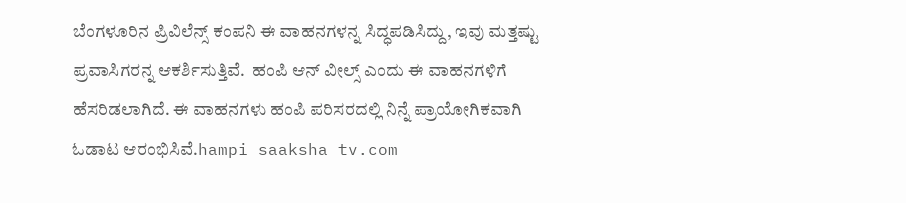ಬೆಂಗಳೂರಿನ ಪ್ರಿವಿಲೆನ್ಸ್‌ ಕಂಪನಿ ಈ ವಾಹನಗಳನ್ನ ಸಿದ್ಧಪಡಿಸಿದ್ದು, ಇವು ಮತ್ತಷ್ಟು ಪ್ರವಾಸಿಗರನ್ನ ಆಕರ್ಶಿಸುತ್ತಿವೆ.  ಹಂಪಿ ಆನ್‌ ವೀಲ್ಸ್‌ ಎಂದು ಈ ವಾಹನಗಳಿಗೆ ಹೆಸರಿಡಲಾಗಿದೆ. ಈ ವಾಹನಗಳು ಹಂಪಿ ಪರಿಸರದಲ್ಲಿ ನಿನ್ನೆ ಪ್ರಾಯೋಗಿಕವಾಗಿ ಓಡಾಟ ಆರಂಭಿಸಿವೆ.hampi saaksha tv.com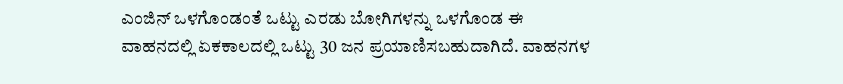ಎಂಜಿನ್‌ ಒಳಗೊಂಡಂತೆ ಒಟ್ಟು ಎರಡು ಬೋಗಿಗಳನ್ನು ಒಳಗೊಂಡ ಈ ವಾಹನದಲ್ಲಿ ಏಕಕಾಲದಲ್ಲಿ ಒಟ್ಟು 30 ಜನ ಪ್ರಯಾಣಿಸಬಹುದಾಗಿದೆ. ವಾಹನಗಳ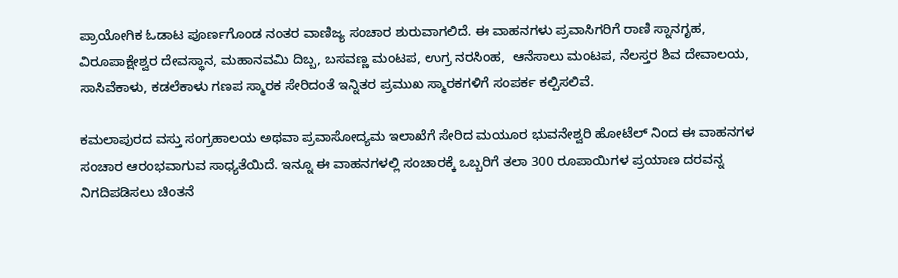ಪ್ರಾಯೋಗಿಕ ಓಡಾಟ ಪೂರ್ಣಗೊಂಡ ನಂತರ ವಾಣಿಜ್ಯ ಸಂಚಾರ ಶುರುವಾಗಲಿದೆ. ಈ ವಾಹನಗಳು ಪ್ರವಾಸಿಗರಿಗೆ ರಾಣಿ ಸ್ನಾನಗೃಹ, ವಿರೂಪಾಕ್ಷೇಶ್ವರ ದೇವಸ್ಥಾನ, ಮಹಾನವಮಿ ದಿಬ್ಬ, ಬಸವಣ್ಣ ಮಂಟಪ, ಉಗ್ರ ನರಸಿಂಹ,  ಆನೆಸಾಲು ಮಂಟಪ, ನೆಲಸ್ತರ ಶಿವ ದೇವಾಲಯ, ಸಾಸಿವೆಕಾಳು, ಕಡಲೆಕಾಳು ಗಣಪ ಸ್ಮಾರಕ ಸೇರಿದಂತೆ ಇನ್ನಿತರ ಪ್ರಮುಖ ಸ್ಮಾರಕಗಳಿಗೆ ಸಂಪರ್ಕ ಕಲ್ಪಿಸಲಿವೆ.

ಕಮಲಾಪುರದ ವಸ್ತು ಸಂಗ್ರಹಾಲಯ ಅಥವಾ ಪ್ರವಾಸೋದ್ಯಮ ಇಲಾಖೆಗೆ ಸೇರಿದ ಮಯೂರ ಭುವನೇಶ್ವರಿ ಹೋಟೆಲ್‌ ನಿಂದ ಈ ವಾಹನಗಳ ಸಂಚಾರ ಆರಂಭವಾಗುವ ಸಾಧ್ಯತೆಯಿದೆ. ಇನ್ನೂ ಈ ವಾಹನಗಳಲ್ಲಿ ಸಂಚಾರಕ್ಕೆ ಒಬ್ಬರಿಗೆ ತಲಾ 300 ರೂಪಾಯಿಗಳ ಪ್ರಯಾಣ ದರವನ್ನ ನಿಗದಿಪಡಿಸಲು ಚಿಂತನೆ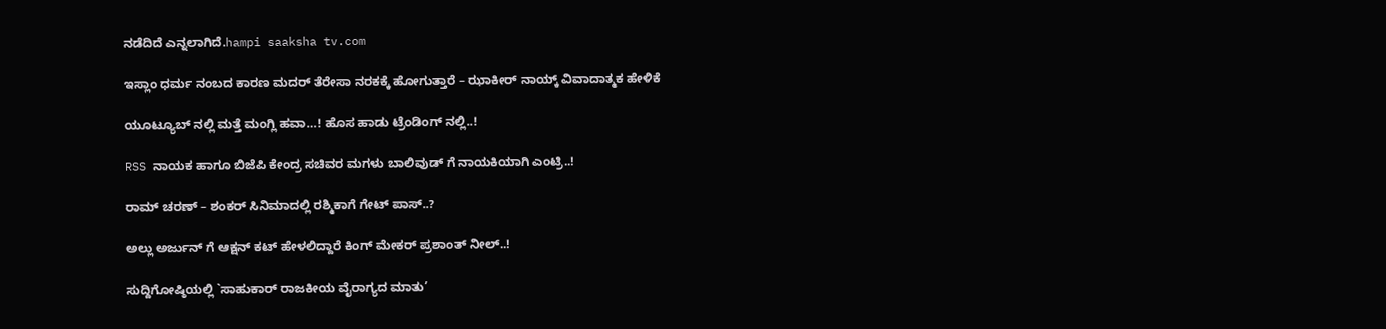ನಡೆದಿದೆ ಎನ್ನಲಾಗಿದೆ.hampi saaksha tv.com

ಇಸ್ಲಾಂ ಧರ್ಮ ನಂಬದ ಕಾರಣ ಮದರ್ ತೆರೇಸಾ ನರಕಕ್ಕೆ ಹೋಗುತ್ತಾರೆ – ಝಾಕೀರ್ ನಾಯ್ಕ್ ವಿವಾದಾತ್ಮಕ ಹೇಳಿಕೆ

ಯೂಟ್ಯೂಬ್ ನಲ್ಲಿ ಮತ್ತೆ ಮಂಗ್ಲಿ ಹವಾ…! ಹೊಸ ಹಾಡು ಟ್ರೆಂಡಿಂಗ್ ನಲ್ಲಿ..!

RSS ನಾಯಕ ಹಾಗೂ ಬಿಜೆಪಿ ಕೇಂದ್ರ ಸಚಿವರ ಮಗಳು ಬಾಲಿವುಡ್ ಗೆ ನಾಯಕಿಯಾಗಿ ಎಂಟ್ರಿ..!

ರಾಮ್ ಚರಣ್ – ಶಂಕರ್ ಸಿನಿಮಾದಲ್ಲಿ ರಶ್ಮಿಕಾಗೆ ಗೇಟ್ ಪಾಸ್..?

ಅಲ್ಲು ಅರ್ಜುನ್ ಗೆ ಆಕ್ಷನ್ ಕಟ್ ಹೇಳಲಿದ್ದಾರೆ ಕಿಂಗ್ ಮೇಕರ್ ಪ್ರಶಾಂತ್ ನೀಲ್..!

ಸುದ್ದಿಗೋಷ್ಠಿಯಲ್ಲಿ `ಸಾಹುಕಾರ್ ರಾಜಕೀಯ ವೈರಾಗ್ಯದ ಮಾತು’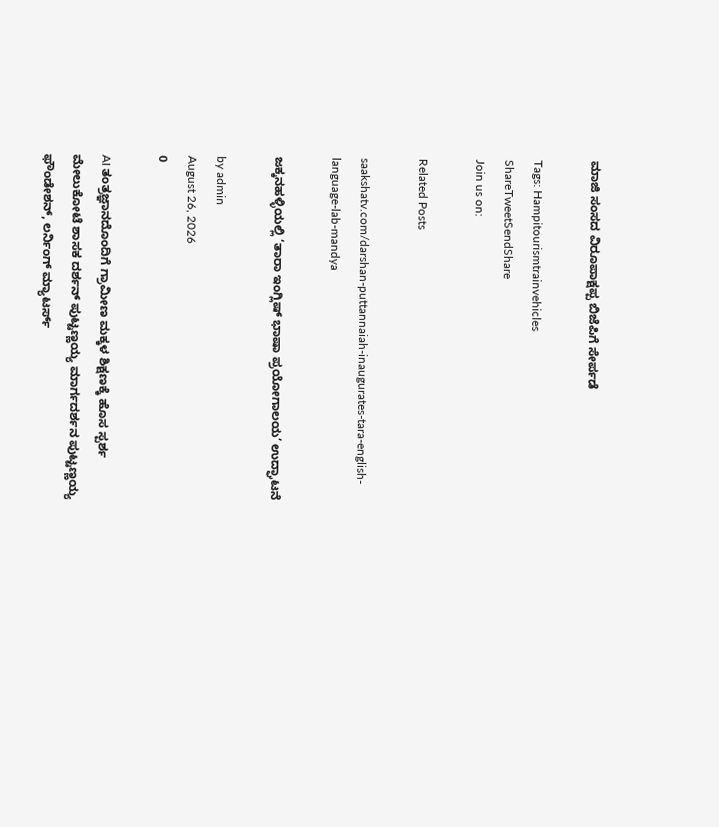ಮಾಜಿ ಸಂಸದ ವಿರೂಪಾಕ್ಷಪ್ಪ ಬಿಜೆಪಿಗೆ ಸೇರ್ಪಡೆ

Tags: Hampitourismtrainvehicles
ShareTweetSendShare
Join us on:

Related Posts

saakshatv.com/darshan-puttannaiah-inaugurates-tara-english-language-lab-mandya

ಜಕ್ಕನಹಳ್ಳಿಯಲ್ಲಿ ‘ತಾರಾ ಇಂಗ್ಲಿಷ್ ಭಾಷಾ ಪ್ರಯೋಗಾಲಯ’ ಉದ್ಘಾಟನೆ

by admin
August 26, 2026
0

AI ತಂತ್ರಜ್ಞಾನದೊಂದಿಗೆ ಗ್ರಾಮೀಣ ಮಕ್ಕಳ ಶಿಕ್ಷಣಕ್ಕೆ ಹೊಸ ಸ್ಪರ್ಶ ಮೇಲುಕೋಟೆ ಶಾಸಕ ದರ್ಶನ್‌ ಪುಟ್ಟಣ್ಣಯ್ಯ ಮಾರ್ಗದರ್ಶನ ಪುಟ್ಟಣ್ಣಯ್ಯ ಫೌಂಡೇಶನ್‌, ಲರ್ನಿಂಗ್‌ ಮ್ಯಾಟರ್ಸ್‌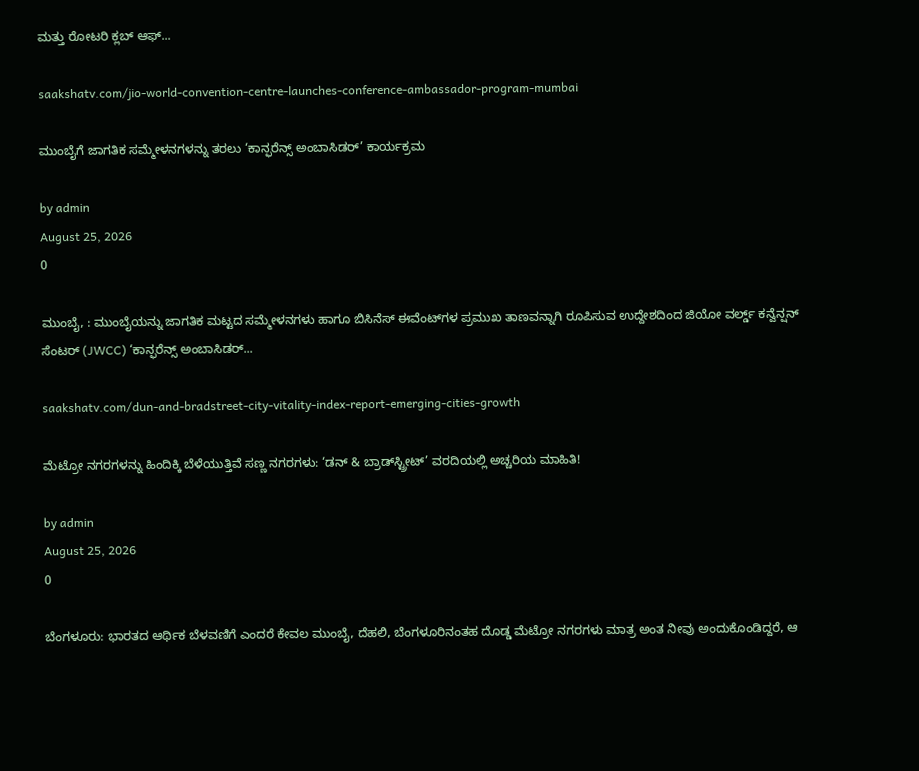ಮತ್ತು ರೋಟರಿ ಕ್ಲಬ್ ಆಫ್...

saakshatv.com/jio-world-convention-centre-launches-conference-ambassador-program-mumbai

ಮುಂಬೈಗೆ ಜಾಗತಿಕ ಸಮ್ಮೇಳನಗಳನ್ನು ತರಲು ‘ಕಾನ್ಫರೆನ್ಸ್ ಅಂಬಾಸಿಡರ್’ ಕಾರ್ಯಕ್ರಮ

by admin
August 25, 2026
0

ಮುಂಬೈ, : ಮುಂಬೈಯನ್ನು ಜಾಗತಿಕ ಮಟ್ಟದ ಸಮ್ಮೇಳನಗಳು ಹಾಗೂ ಬಿಸಿನೆಸ್‌ ಈವೆಂಟ್‌ಗಳ ಪ್ರಮುಖ ತಾಣವನ್ನಾಗಿ ರೂಪಿಸುವ ಉದ್ದೇಶದಿಂದ ಜಿಯೋ ವರ್ಲ್ಡ್ ಕನ್ವೆನ್ಷನ್ ಸೆಂಟರ್ (JWCC) ‘ಕಾನ್ಫರೆನ್ಸ್ ಅಂಬಾಸಿಡರ್...

saakshatv.com/dun-and-bradstreet-city-vitality-index-report-emerging-cities-growth

ಮೆಟ್ರೋ ನಗರಗಳನ್ನು ಹಿಂದಿಕ್ಕಿ ಬೆಳೆಯುತ್ತಿವೆ ಸಣ್ಣ ನಗರಗಳು: ‘ಡನ್ & ಬ್ರಾಡ್‌ಸ್ಟ್ರೀಟ್’ ವರದಿಯಲ್ಲಿ ಅಚ್ಚರಿಯ ಮಾಹಿತಿ!

by admin
August 25, 2026
0

ಬೆಂಗಳೂರು: ಭಾರತದ ಆರ್ಥಿಕ ಬೆಳವಣಿಗೆ ಎಂದರೆ ಕೇವಲ ಮುಂಬೈ, ದೆಹಲಿ, ಬೆಂಗಳೂರಿನಂತಹ ದೊಡ್ಡ ಮೆಟ್ರೋ ನಗರಗಳು ಮಾತ್ರ ಅಂತ ನೀವು ಅಂದುಕೊಂಡಿದ್ದರೆ, ಆ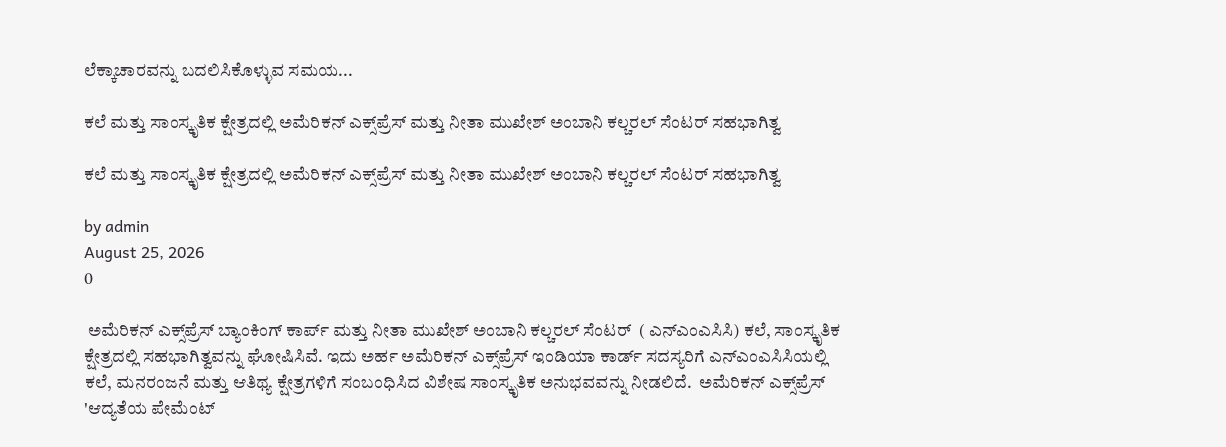ಲೆಕ್ಕಾಚಾರವನ್ನು ಬದಲಿಸಿಕೊಳ್ಳುವ ಸಮಯ...

ಕಲೆ ಮತ್ತು ಸಾಂಸ್ಕೃತಿಕ ಕ್ಷೇತ್ರದಲ್ಲಿ ಅಮೆರಿಕನ್ ಎಕ್ಸ್‌ಪ್ರೆಸ್ ಮತ್ತು ನೀತಾ ಮುಖೇಶ್ ಅಂಬಾನಿ ಕಲ್ಚರಲ್ ಸೆಂಟರ್ ಸಹಭಾಗಿತ್ವ

ಕಲೆ ಮತ್ತು ಸಾಂಸ್ಕೃತಿಕ ಕ್ಷೇತ್ರದಲ್ಲಿ ಅಮೆರಿಕನ್ ಎಕ್ಸ್‌ಪ್ರೆಸ್ ಮತ್ತು ನೀತಾ ಮುಖೇಶ್ ಅಂಬಾನಿ ಕಲ್ಚರಲ್ ಸೆಂಟರ್ ಸಹಭಾಗಿತ್ವ

by admin
August 25, 2026
0

 ಅಮೆರಿಕನ್ ಎಕ್ಸ್‌ಪ್ರೆಸ್ ಬ್ಯಾಂಕಿಂಗ್ ಕಾರ್ಪ್ ಮತ್ತು ನೀತಾ ಮುಖೇಶ್ ಅಂಬಾನಿ ಕಲ್ಚರಲ್ ಸೆಂಟರ್  ( ಎನ್‌ಎಂಎಸಿಸಿ) ಕಲೆ, ಸಾಂಸ್ಕೃತಿಕ ಕ್ಷೇತ್ರದಲ್ಲಿ ಸಹಭಾಗಿತ್ವವನ್ನು ಘೋಷಿಸಿವೆ. ಇದು ಅರ್ಹ ಅಮೆರಿಕನ್ ಎಕ್ಸ್‌ಪ್ರೆಸ್ ಇಂಡಿಯಾ ಕಾರ್ಡ್ ಸದಸ್ಯರಿಗೆ ಎನ್‌ಎಂಎಸಿಸಿಯಲ್ಲಿ ಕಲೆ, ಮನರಂಜನೆ ಮತ್ತು ಆತಿಥ್ಯ ಕ್ಷೇತ್ರಗಳಿಗೆ ಸಂಬಂಧಿಸಿದ ವಿಶೇಷ ಸಾಂಸ್ಕೃತಿಕ ಅನುಭವವನ್ನು ನೀಡಲಿದೆ.  ಅಮೆರಿಕನ್ ಎಕ್ಸ್‌ಪ್ರೆಸ್ 'ಆದ್ಯತೆಯ ಪೇಮೆಂಟ್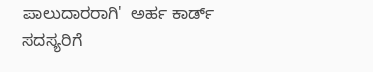ಪಾಲುದಾರರಾಗಿ'  ಅರ್ಹ ಕಾರ್ಡ್ ಸದಸ್ಯರಿಗೆ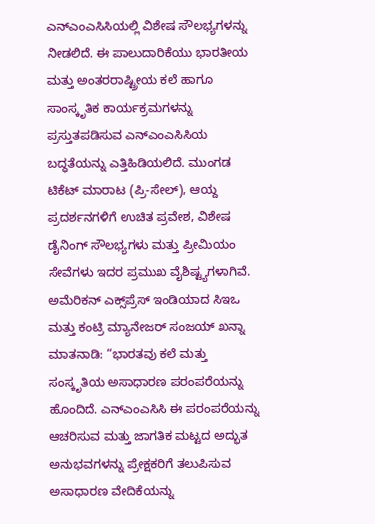ಎನ್‌ಎಂಎಸಿಸಿಯಲ್ಲಿ ವಿಶೇಷ ಸೌಲಭ್ಯಗಳನ್ನು ನೀಡಲಿದೆ. ಈ ಪಾಲುದಾರಿಕೆಯು ಭಾರತೀಯ ಮತ್ತು ಅಂತರರಾಷ್ಟ್ರೀಯ ಕಲೆ ಹಾಗೂ ಸಾಂಸ್ಕೃತಿಕ ಕಾರ್ಯಕ್ರಮಗಳನ್ನು ಪ್ರಸ್ತುತಪಡಿಸುವ ಎನ್‌ಎಂಎಸಿಸಿಯ ಬದ್ಧತೆಯನ್ನು ಎತ್ತಿಹಿಡಿಯಲಿದೆ. ಮುಂಗಡ ಟಿಕೆಟ್ ಮಾರಾಟ (ಪ್ರಿ-ಸೇಲ್), ಆಯ್ದ ಪ್ರದರ್ಶನಗಳಿಗೆ ಉಚಿತ ಪ್ರವೇಶ, ವಿಶೇಷ ಡೈನಿಂಗ್ ಸೌಲಭ್ಯಗಳು ಮತ್ತು ಪ್ರೀಮಿಯಂ ಸೇವೆಗಳು ಇದರ ಪ್ರಮುಖ ವೈಶಿಷ್ಟ್ಯಗಳಾಗಿವೆ.  ಅಮೆರಿಕನ್ ಎಕ್ಸ್‌ಪ್ರೆಸ್ ಇಂಡಿಯಾದ ಸಿಇಒ ಮತ್ತು ಕಂಟ್ರಿ ಮ್ಯಾನೇಜರ್ ಸಂಜಯ್ ಖನ್ನಾ ಮಾತನಾಡಿ: “ಭಾರತವು ಕಲೆ ಮತ್ತು ಸಂಸ್ಕೃತಿಯ ಅಸಾಧಾರಣ ಪರಂಪರೆಯನ್ನು ಹೊಂದಿದೆ. ಎನ್‌ಎಂಎಸಿಸಿ ಈ ಪರಂಪರೆಯನ್ನು ಆಚರಿಸುವ ಮತ್ತು ಜಾಗತಿಕ ಮಟ್ಟದ ಅದ್ಭುತ ಅನುಭವಗಳನ್ನು ಪ್ರೇಕ್ಷಕರಿಗೆ ತಲುಪಿಸುವ ಅಸಾಧಾರಣ ವೇದಿಕೆಯನ್ನು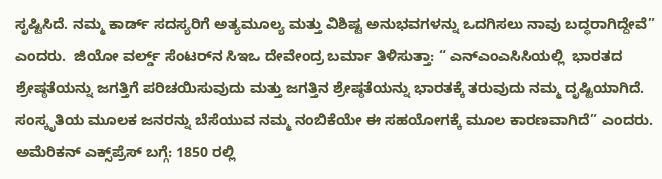ಸೃಷ್ಟಿಸಿದೆ. ನಮ್ಮ ಕಾರ್ಡ್ ಸದಸ್ಯರಿಗೆ ಅತ್ಯಮೂಲ್ಯ ಮತ್ತು ವಿಶಿಷ್ಟ ಅನುಭವಗಳನ್ನು ಒದಗಿಸಲು ನಾವು ಬದ್ಧರಾಗಿದ್ದೇವೆ” ಎಂದರು.  ಜಿಯೋ ವರ್ಲ್ಡ್ ಸೆಂಟರ್‌ನ ಸಿಇಒ ದೇವೇಂದ್ರ ಬರ್ಮಾ ತಿಳಿಸುತ್ತಾ: “ ಎನ್‌ಎಂಎಸಿಸಿಯಲ್ಲಿ  ಭಾರತದ ಶ್ರೇಷ್ಠತೆಯನ್ನು ಜಗತ್ತಿಗೆ ಪರಿಚಯಿಸುವುದು ಮತ್ತು ಜಗತ್ತಿನ ಶ್ರೇಷ್ಠತೆಯನ್ನು ಭಾರತಕ್ಕೆ ತರುವುದು ನಮ್ಮ ದೃಷ್ಟಿಯಾಗಿದೆ. ಸಂಸ್ಕೃತಿಯ ಮೂಲಕ ಜನರನ್ನು ಬೆಸೆಯುವ ನಮ್ಮ ನಂಬಿಕೆಯೇ ಈ ಸಹಯೋಗಕ್ಕೆ ಮೂಲ ಕಾರಣವಾಗಿದೆ” ಎಂದರು.  ಅಮೆರಿಕನ್ ಎಕ್ಸ್‌ಪ್ರೆಸ್ ಬಗ್ಗೆ: 1850 ರಲ್ಲಿ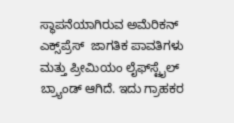ಸ್ಥಾಪನೆಯಾಗಿರುವ ಅಮೆರಿಕನ್ ಎಕ್ಸ್‌ಪ್ರೆಸ್  ಜಾಗತಿಕ ಪಾವತಿಗಳು ಮತ್ತು ಪ್ರೀಮಿಯಂ ಲೈಫ್‌ಸ್ಟೈಲ್ ಬ್ರ್ಯಾಂಡ್ ಆಗಿದೆ. ಇದು ಗ್ರಾಹಕರ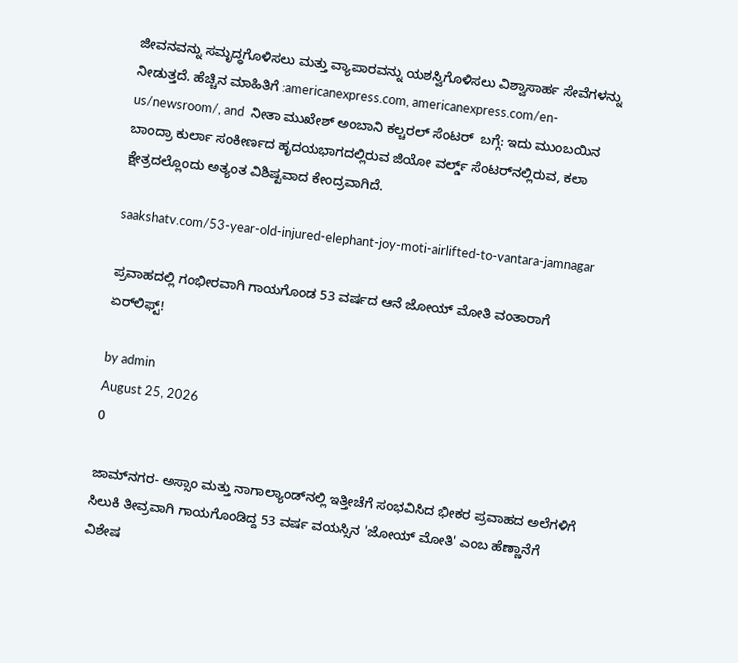ಜೀವನವನ್ನು ಸಮೃದ್ಧಗೊಳಿಸಲು ಮತ್ತು ವ್ಯಾಪಾರವನ್ನು ಯಶಸ್ವಿಗೊಳಿಸಲು ವಿಶ್ವಾಸಾರ್ಹ ಸೇವೆಗಳನ್ನು ನೀಡುತ್ತದೆ. ಹೆಚ್ಚಿನ ಮಾಹಿತಿಗೆ :americanexpress.com, americanexpress.com/en-us/newsroom/, and  ನೀತಾ ಮುಖೇಶ್ ಅಂಬಾನಿ ಕಲ್ಚರಲ್ ಸೆಂಟರ್  ಬಗ್ಗೆ: ಇದು ಮುಂಬಯಿನ ಬಾಂದ್ರಾ ಕುರ್ಲಾ ಸಂಕೀರ್ಣದ ಹೃದಯಭಾಗದಲ್ಲಿರುವ ಜಿಯೋ ವರ್ಲ್ಡ್ ಸೆಂಟರ್‌ನಲ್ಲಿರುವ, ಕಲಾ ಕ್ಷೇತ್ರದಲ್ಲೊಂದು ಅತ್ಯಂತ ವಿಶಿಷ್ಟವಾದ ಕೇಂದ್ರವಾಗಿದೆ.

saakshatv.com/53-year-old-injured-elephant-joy-moti-airlifted-to-vantara-jamnagar

ಪ್ರವಾಹದಲ್ಲಿ ಗಂಭೀರವಾಗಿ ಗಾಯಗೊಂಡ 53 ವರ್ಷದ ಆನೆ ಜೋಯ್ ಮೋತಿ ವಂತಾರಾಗೆ ಏರ್‌ಲಿಫ್ಟ್!

by admin
August 25, 2026
0

ಜಾಮ್‌ನಗರ- ಅಸ್ಸಾಂ ಮತ್ತು ನಾಗಾಲ್ಯಾಂಡ್‌ನಲ್ಲಿ ಇತ್ತೀಚೆಗೆ ಸಂಭವಿಸಿದ ಭೀಕರ ಪ್ರವಾಹದ ಅಲೆಗಳಿಗೆ ಸಿಲುಕಿ ತೀವ್ರವಾಗಿ ಗಾಯಗೊಂಡಿದ್ದ 53 ವರ್ಷ ವಯಸ್ಸಿನ 'ಜೋಯ್‌ ಮೋತಿ' ಎಂಬ ಹೆಣ್ಣಾನೆಗೆ ವಿಶೇಷ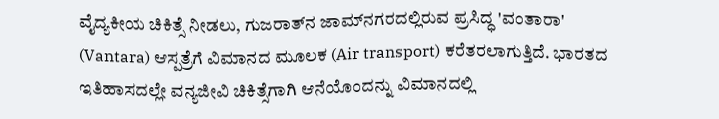ವೈದ್ಯಕೀಯ ಚಿಕಿತ್ಸೆ ನೀಡಲು, ಗುಜರಾತ್‌ನ ಜಾಮ್‌ನಗರದಲ್ಲಿರುವ ಪ್ರಸಿದ್ಧ 'ವಂತಾರಾ' (Vantara) ಆಸ್ಪತ್ರೆಗೆ ವಿಮಾನದ ಮೂಲಕ (Air transport) ಕರೆತರಲಾಗುತ್ತಿದೆ. ಭಾರತದ ಇತಿಹಾಸದಲ್ಲೇ ವನ್ಯಜೀವಿ ಚಿಕಿತ್ಸೆಗಾಗಿ ಆನೆಯೊಂದನ್ನು ವಿಮಾನದಲ್ಲಿ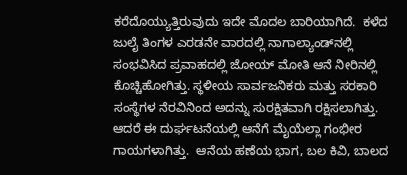ಕರೆದೊಯ್ಯುತ್ತಿರುವುದು ಇದೇ ಮೊದಲ ಬಾರಿಯಾಗಿದೆ.  ಕಳೆದ ಜುಲೈ ತಿಂಗಳ ಎರಡನೇ ವಾರದಲ್ಲಿ ನಾಗಾಲ್ಯಾಂಡ್‌ನಲ್ಲಿ ಸಂಭವಿಸಿದ ಪ್ರವಾಹದಲ್ಲಿ ಜೋಯ್‌ ಮೋತಿ ಆನೆ ನೀರಿನಲ್ಲಿ ಕೊಚ್ಚಿಹೋಗಿತ್ತು. ಸ್ಥಳೀಯ ಸಾರ್ವಜನಿಕರು ಮತ್ತು ಸರಕಾರಿ ಸಂಸ್ಥೆಗಳ ನೆರವಿನಿಂದ ಅದನ್ನು ಸುರಕ್ಷಿತವಾಗಿ ರಕ್ಷಿಸಲಾಗಿತ್ತು. ಆದರೆ ಈ ದುರ್ಘಟನೆಯಲ್ಲಿ ಆನೆಗೆ ಮೈಯೆಲ್ಲಾ ಗಂಭೀರ ಗಾಯಗಳಾಗಿತ್ತು.  ಆನೆಯ ಹಣೆಯ ಭಾಗ, ಬಲ ಕಿವಿ, ಬಾಲದ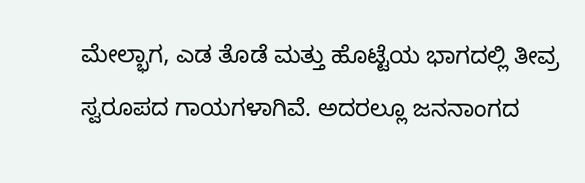ಮೇಲ್ಭಾಗ, ಎಡ ತೊಡೆ ಮತ್ತು ಹೊಟ್ಟೆಯ ಭಾಗದಲ್ಲಿ ತೀವ್ರ ಸ್ವರೂಪದ ಗಾಯಗಳಾಗಿವೆ. ಅದರಲ್ಲೂ ಜನನಾಂಗದ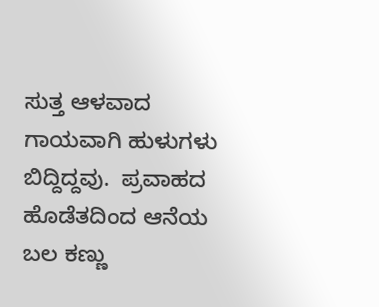ಸುತ್ತ ಆಳವಾದ ಗಾಯವಾಗಿ ಹುಳುಗಳು ಬಿದ್ದಿದ್ದವು.  ಪ್ರವಾಹದ ಹೊಡೆತದಿಂದ ಆನೆಯ ಬಲ ಕಣ್ಣು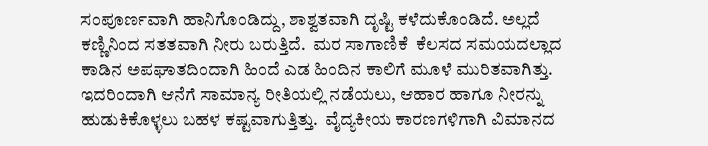ಸಂಪೂರ್ಣವಾಗಿ ಹಾನಿಗೊಂಡಿದ್ದು, ಶಾಶ್ವತವಾಗಿ ದೃಷ್ಟಿ ಕಳೆದುಕೊಂಡಿದೆ. ಅಲ್ಲದೆ ಕಣ್ಣಿನಿಂದ ಸತತವಾಗಿ ನೀರು ಬರುತ್ತಿದೆ.  ಮರ ಸಾಗಾಣಿಕೆ  ಕೆಲಸದ ಸಮಯದಲ್ಲಾದ ಕಾಡಿನ ಅಪಘಾತದಿಂದಾಗಿ ಹಿಂದೆ ಎಡ ಹಿಂದಿನ ಕಾಲಿಗೆ ಮೂಳೆ ಮುರಿತವಾಗಿತ್ತು. ಇದರಿಂದಾಗಿ ಆನೆಗೆ ಸಾಮಾನ್ಯ ರೀತಿಯಲ್ಲಿ ನಡೆಯಲು, ಆಹಾರ ಹಾಗೂ ನೀರನ್ನು ಹುಡುಕಿಕೊಳ್ಳಲು ಬಹಳ ಕಷ್ಟವಾಗುತ್ತಿತ್ತು.  ವೈದ್ಯಕೀಯ ಕಾರಣಗಳಿಗಾಗಿ ವಿಮಾನದ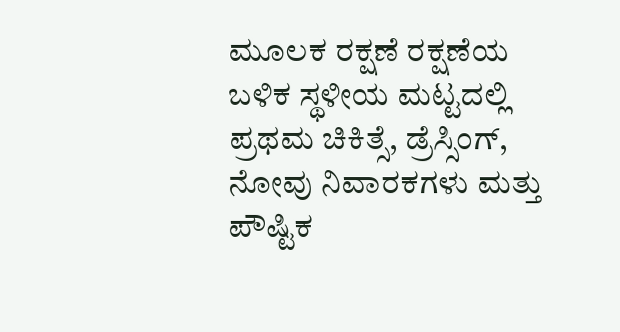ಮೂಲಕ ರಕ್ಷಣೆ ರಕ್ಷಣೆಯ ಬಳಿಕ ಸ್ಥಳೀಯ ಮಟ್ಟದಲ್ಲಿ ಪ್ರಥಮ ಚಿಕಿತ್ಸೆ, ಡ್ರೆಸ್ಸಿಂಗ್, ನೋವು ನಿವಾರಕಗಳು ಮತ್ತು ಪೌಷ್ಟಿಕ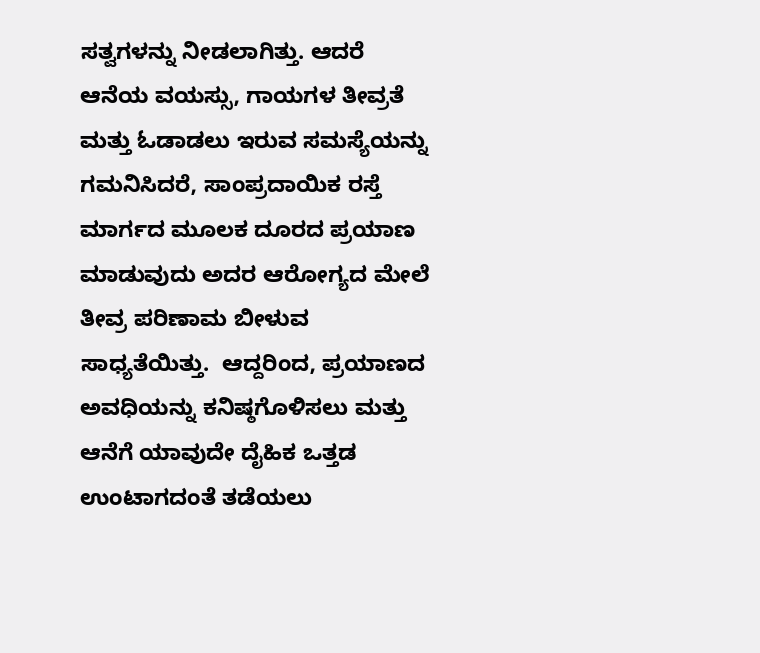ಸತ್ವಗಳನ್ನು ನೀಡಲಾಗಿತ್ತು. ಆದರೆ ಆನೆಯ ವಯಸ್ಸು, ಗಾಯಗಳ ತೀವ್ರತೆ ಮತ್ತು ಓಡಾಡಲು ಇರುವ ಸಮಸ್ಯೆಯನ್ನು ಗಮನಿಸಿದರೆ, ಸಾಂಪ್ರದಾಯಿಕ ರಸ್ತೆ ಮಾರ್ಗದ ಮೂಲಕ ದೂರದ ಪ್ರಯಾಣ ಮಾಡುವುದು ಅದರ ಆರೋಗ್ಯದ ಮೇಲೆ ತೀವ್ರ ಪರಿಣಾಮ ಬೀಳುವ ಸಾಧ್ಯತೆಯಿತ್ತು.  ಆದ್ದರಿಂದ, ಪ್ರಯಾಣದ ಅವಧಿಯನ್ನು ಕನಿಷ್ಠಗೊಳಿಸಲು ಮತ್ತು ಆನೆಗೆ ಯಾವುದೇ ದೈಹಿಕ ಒತ್ತಡ ಉಂಟಾಗದಂತೆ ತಡೆಯಲು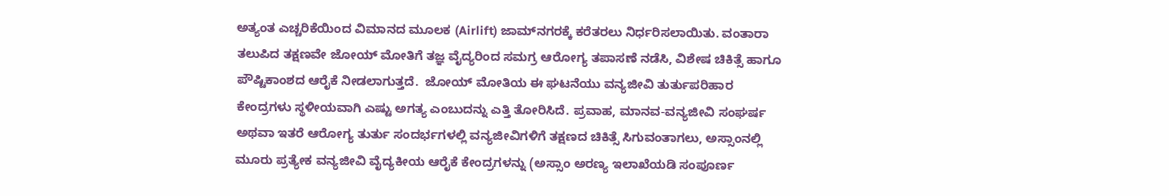ಅತ್ಯಂತ ಎಚ್ಚರಿಕೆಯಿಂದ ವಿಮಾನದ ಮೂಲಕ (Airlift) ಜಾಮ್‌ನಗರಕ್ಕೆ ಕರೆತರಲು ನಿರ್ಧರಿಸಲಾಯಿತು. ವಂತಾರಾ ತಲುಪಿದ ತಕ್ಷಣವೇ ಜೋಯ್‌ ಮೋತಿಗೆ ತಜ್ಞ ವೈದ್ಯರಿಂದ ಸಮಗ್ರ ಆರೋಗ್ಯ ತಪಾಸಣೆ ನಡೆಸಿ, ವಿಶೇಷ ಚಿಕಿತ್ಸೆ ಹಾಗೂ ಪೌಷ್ಟಿಕಾಂಶದ ಆರೈಕೆ ನೀಡಲಾಗುತ್ತದೆ.  ಜೋಯ್‌ ಮೋತಿಯ ಈ ಘಟನೆಯು ವನ್ಯಜೀವಿ ತುರ್ತುಪರಿಹಾರ ಕೇಂದ್ರಗಳು ಸ್ಥಳೀಯವಾಗಿ ಎಷ್ಟು ಅಗತ್ಯ ಎಂಬುದನ್ನು ಎತ್ತಿ ತೋರಿಸಿದೆ. ಪ್ರವಾಹ, ಮಾನವ-ವನ್ಯಜೀವಿ ಸಂಘರ್ಷ ಅಥವಾ ಇತರೆ ಆರೋಗ್ಯ ತುರ್ತು ಸಂದರ್ಭಗಳಲ್ಲಿ ವನ್ಯಜೀವಿಗಳಿಗೆ ತಕ್ಷಣದ ಚಿಕಿತ್ಸೆ ಸಿಗುವಂತಾಗಲು, ಅಸ್ಸಾಂನಲ್ಲಿ ಮೂರು ಪ್ರತ್ಯೇಕ ವನ್ಯಜೀವಿ ವೈದ್ಯಕೀಯ ಆರೈಕೆ ಕೇಂದ್ರಗಳನ್ನು (ಅಸ್ಸಾಂ ಅರಣ್ಯ ಇಲಾಖೆಯಡಿ ಸಂಪೂರ್ಣ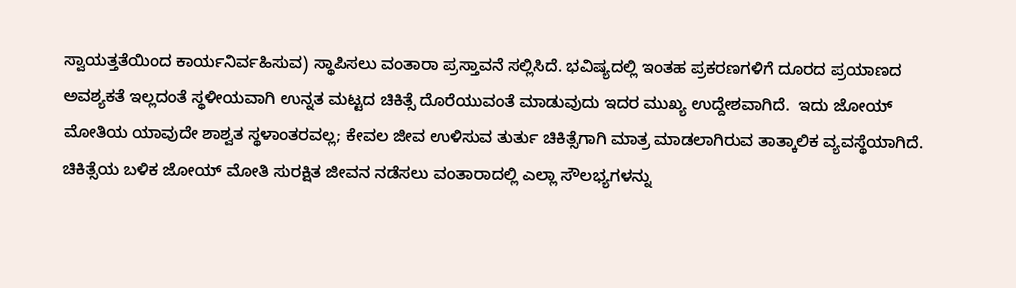ಸ್ವಾಯತ್ತತೆಯಿಂದ ಕಾರ್ಯನಿರ್ವಹಿಸುವ) ಸ್ಥಾಪಿಸಲು ವಂತಾರಾ ಪ್ರಸ್ತಾವನೆ ಸಲ್ಲಿಸಿದೆ. ಭವಿಷ್ಯದಲ್ಲಿ ಇಂತಹ ಪ್ರಕರಣಗಳಿಗೆ ದೂರದ ಪ್ರಯಾಣದ ಅವಶ್ಯಕತೆ ಇಲ್ಲದಂತೆ ಸ್ಥಳೀಯವಾಗಿ ಉನ್ನತ ಮಟ್ಟದ ಚಿಕಿತ್ಸೆ ದೊರೆಯುವಂತೆ ಮಾಡುವುದು ಇದರ ಮುಖ್ಯ ಉದ್ದೇಶವಾಗಿದೆ.  ಇದು ಜೋಯ್‌ ಮೋತಿಯ ಯಾವುದೇ ಶಾಶ್ವತ ಸ್ಥಳಾಂತರವಲ್ಲ; ಕೇವಲ ಜೀವ ಉಳಿಸುವ ತುರ್ತು ಚಿಕಿತ್ಸೆಗಾಗಿ ಮಾತ್ರ ಮಾಡಲಾಗಿರುವ ತಾತ್ಕಾಲಿಕ ವ್ಯವಸ್ಥೆಯಾಗಿದೆ. ಚಿಕಿತ್ಸೆಯ ಬಳಿಕ ಜೋಯ್‌ ಮೋತಿ ಸುರಕ್ಷಿತ ಜೀವನ ನಡೆಸಲು ವಂತಾರಾದಲ್ಲಿ ಎಲ್ಲಾ ಸೌಲಭ್ಯಗಳನ್ನು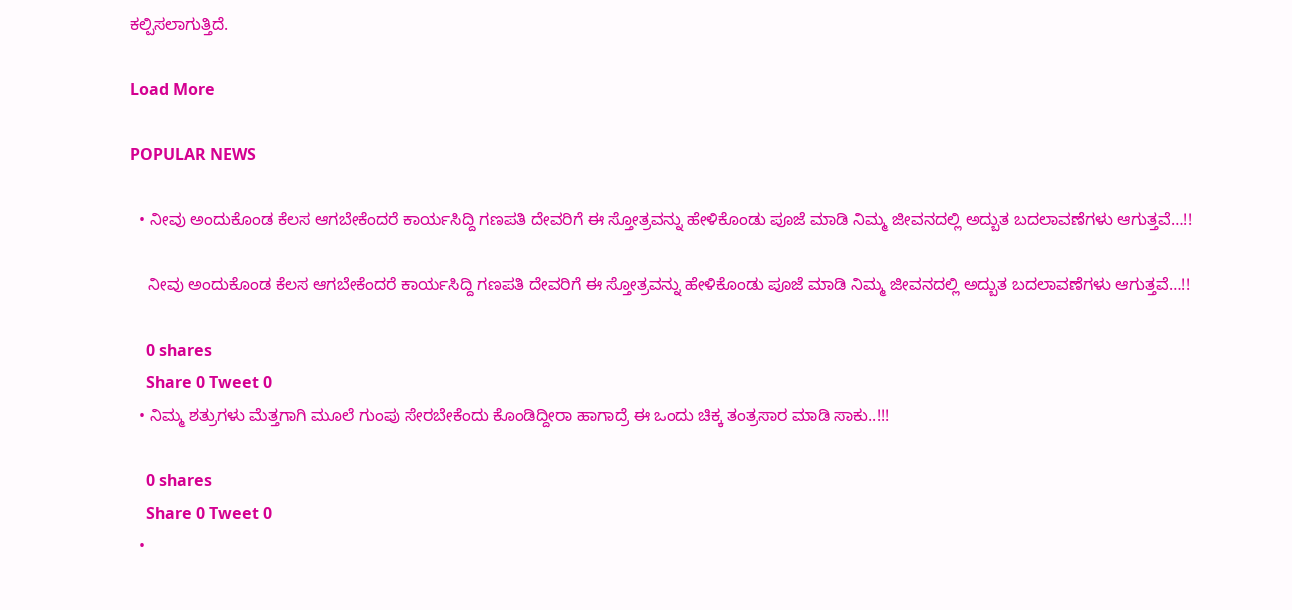ಕಲ್ಪಿಸಲಾಗುತ್ತಿದೆ.

Load More

POPULAR NEWS

  • ನೀವು ಅಂದುಕೊಂಡ ಕೆಲಸ ಆಗಬೇಕೆಂದರೆ ಕಾರ್ಯಸಿದ್ದಿ ಗಣಪತಿ ದೇವರಿಗೆ ಈ ಸ್ತೋತ್ರವನ್ನು ಹೇಳಿಕೊಂಡು ಪೂಜೆ ಮಾಡಿ ನಿಮ್ಮ ಜೀವನದಲ್ಲಿ ಅದ್ಬುತ ಬದಲಾವಣೆಗಳು ಆಗುತ್ತವೆ…!!

    ನೀವು ಅಂದುಕೊಂಡ ಕೆಲಸ ಆಗಬೇಕೆಂದರೆ ಕಾರ್ಯಸಿದ್ದಿ ಗಣಪತಿ ದೇವರಿಗೆ ಈ ಸ್ತೋತ್ರವನ್ನು ಹೇಳಿಕೊಂಡು ಪೂಜೆ ಮಾಡಿ ನಿಮ್ಮ ಜೀವನದಲ್ಲಿ ಅದ್ಬುತ ಬದಲಾವಣೆಗಳು ಆಗುತ್ತವೆ…!!

    0 shares
    Share 0 Tweet 0
  • ನಿಮ್ಮ ಶತ್ರುಗಳು ಮೆತ್ತಗಾಗಿ ಮೂಲೆ ಗುಂಪು ಸೇರಬೇಕೆಂದು ಕೊಂಡಿದ್ದೀರಾ ಹಾಗಾದ್ರೆ ಈ ಒಂದು ಚಿಕ್ಕ ತಂತ್ರಸಾರ ಮಾಡಿ ಸಾಕು..!!!

    0 shares
    Share 0 Tweet 0
  •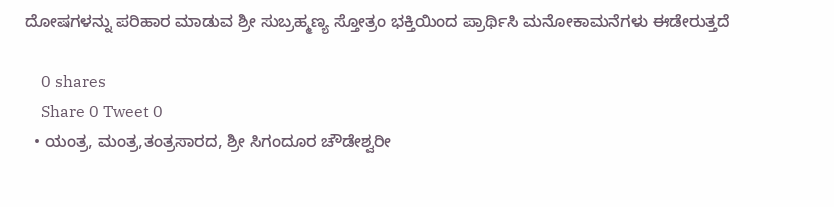ದೋಷಗಳನ್ನು ಪರಿಹಾರ ಮಾಡುವ ಶ್ರೀ ಸುಬ್ರಹ್ಮಣ್ಯ ಸ್ತೋತ್ರಂ ಭಕ್ತಿಯಿಂದ ಪ್ರಾರ್ಥಿಸಿ ಮನೋಕಾಮನೆಗಳು ಈಡೇರುತ್ತದೆ

    0 shares
    Share 0 Tweet 0
  • ಯಂತ್ರ, ಮಂತ್ರ,ತಂತ್ರಸಾರದ, ಶ್ರೀ ಸಿಗಂದೂರ ಚೌಡೇಶ್ವರೀ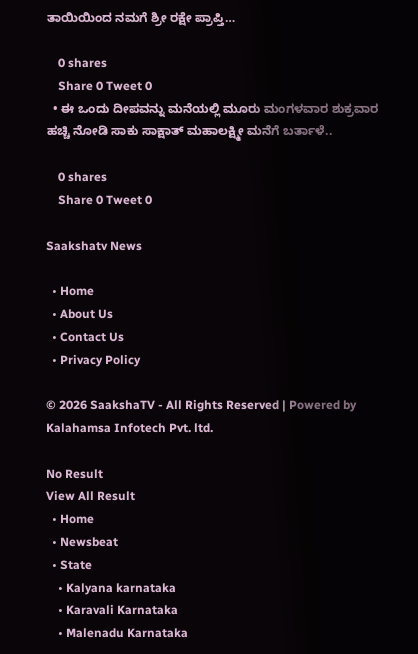ತಾಯಿಯಿಂದ ನಮಗೆ ಶ್ರೀ ರಕ್ಷೇ ಪ್ರಾಪ್ತಿ…

    0 shares
    Share 0 Tweet 0
  • ಈ ಒಂದು ದೀಪವನ್ನು ಮನೆಯಲ್ಲಿ ಮೂರು ಮಂಗಳವಾರ ಶುಕ್ರವಾರ ಹಚ್ಚಿ ನೋಡಿ ಸಾಕು ಸಾಕ್ಷಾತ್ ಮಹಾಲಕ್ಷ್ಮೀ ಮನೆಗೆ ಬರ್ತಾಳೆ..

    0 shares
    Share 0 Tweet 0

Saakshatv News

  • Home
  • About Us
  • Contact Us
  • Privacy Policy

© 2026 SaakshaTV - All Rights Reserved | Powered by Kalahamsa Infotech Pvt. ltd.

No Result
View All Result
  • Home
  • Newsbeat
  • State
    • Kalyana karnataka
    • Karavali Karnataka
    • Malenadu Karnataka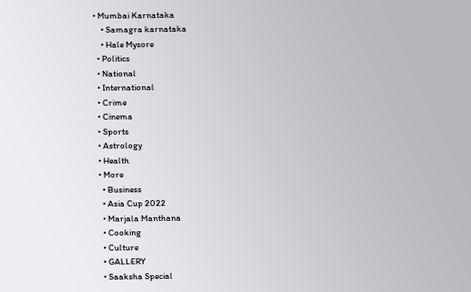• Mumbai Karnataka
    • Samagra karnataka
    • Hale Mysore
  • Politics
  • National
  • International
  • Crime
  • Cinema
  • Sports
  • Astrology
  • Health
  • More
    • Business
    • Asia Cup 2022
    • Marjala Manthana
    • Cooking
    • Culture
    • GALLERY
    • Saaksha Special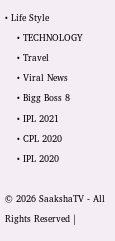• Life Style
    • TECHNOLOGY
    • Travel
    • Viral News
    • Bigg Boss 8
    • IPL 2021
    • CPL 2020
    • IPL 2020

© 2026 SaakshaTV - All Rights Reserved |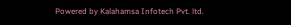Powered by Kalahamsa Infotech Pvt. ltd.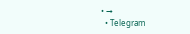• →
  • Telegram